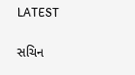LATEST

સચિન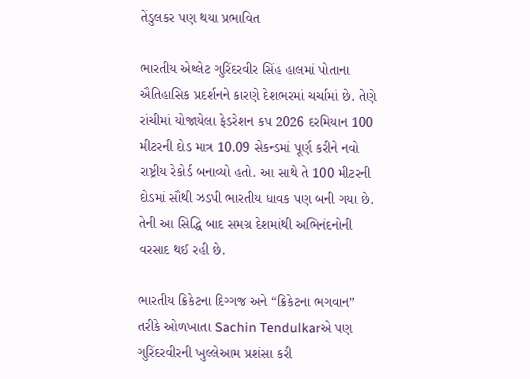તેંડુલકર પણ થયા પ્રભાવિત

ભારતીય એથ્લેટ ગુરિંદરવીર સિંહ હાલમાં પોતાના ઐતિહાસિક પ્રદર્શનને કારણે દેશભરમાં ચર્ચામાં છે. તેણે રાંચીમાં યોજાયેલા ફેડરેશન કપ 2026 દરમિયાન 100 મીટરની દોડ માત્ર 10.09 સેકન્ડમાં પૂર્ણ કરીને નવો રાષ્ટ્રીય રેકોર્ડ બનાવ્યો હતો. આ સાથે તે 100 મીટરની દોડમાં સૌથી ઝડપી ભારતીય ધાવક પણ બની ગયા છે. તેની આ સિદ્ધિ બાદ સમગ્ર દેશમાંથી અભિનંદનોની વરસાદ થઈ રહી છે.

ભારતીય ક્રિકેટના દિગ્ગજ અને “ક્રિકેટના ભગવાન” તરીકે ઓળખાતા Sachin Tendulkarએ પણ ગુરિંદરવીરની ખુલ્લેઆમ પ્રશંસા કરી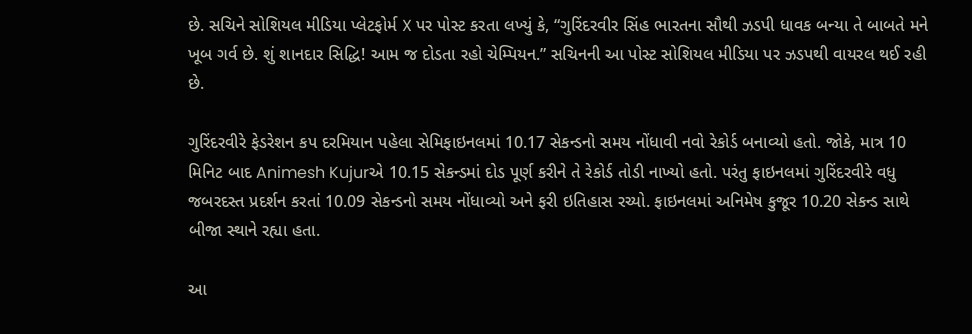છે. સચિને સોશિયલ મીડિયા પ્લેટફોર્મ X પર પોસ્ટ કરતા લખ્યું કે, “ગુરિંદરવીર સિંહ ભારતના સૌથી ઝડપી ધાવક બન્યા તે બાબતે મને ખૂબ ગર્વ છે. શું શાનદાર સિદ્ધિ! આમ જ દોડતા રહો ચેમ્પિયન.” સચિનની આ પોસ્ટ સોશિયલ મીડિયા પર ઝડપથી વાયરલ થઈ રહી છે.

ગુરિંદરવીરે ફેડરેશન કપ દરમિયાન પહેલા સેમિફાઇનલમાં 10.17 સેકન્ડનો સમય નોંધાવી નવો રેકોર્ડ બનાવ્યો હતો. જોકે, માત્ર 10 મિનિટ બાદ Animesh Kujurએ 10.15 સેકન્ડમાં દોડ પૂર્ણ કરીને તે રેકોર્ડ તોડી નાખ્યો હતો. પરંતુ ફાઇનલમાં ગુરિંદરવીરે વધુ જબરદસ્ત પ્રદર્શન કરતાં 10.09 સેકન્ડનો સમય નોંધાવ્યો અને ફરી ઇતિહાસ રચ્યો. ફાઇનલમાં અનિમેષ કુજૂર 10.20 સેકન્ડ સાથે બીજા સ્થાને રહ્યા હતા.

આ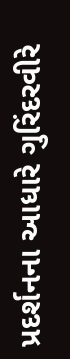પ્રદર્શનના આધારે ગુરિંદરવીરે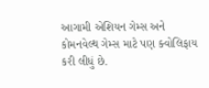આગામી એશિયન ગેમ્સ અને કોમનવેલ્થ ગેમ્સ માટે પણ ક્વોલિફાય કરી લીધું છે.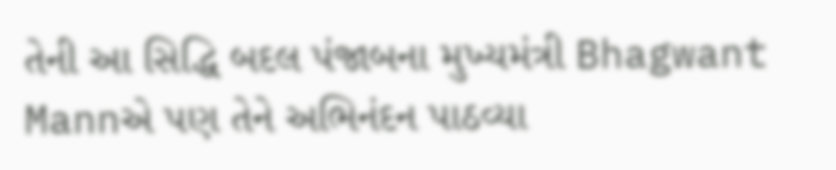તેની આ સિદ્ધિ બદલ પંજાબના મુખ્યમંત્રી Bhagwant Mannએ પણ તેને અભિનંદન પાઠવ્યા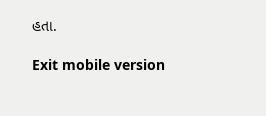હતા.

Exit mobile version